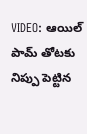VIDEO: ఆయిల్ పామ్ తోటకు నిప్పు పెట్టిన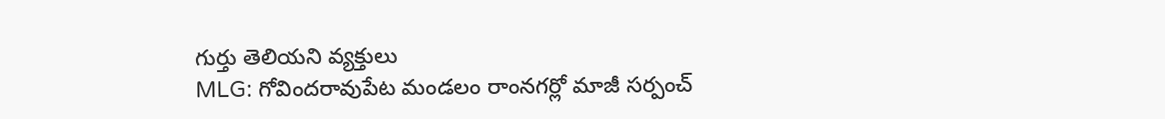గుర్తు తెలియని వ్యక్తులు
MLG: గోవిందరావుపేట మండలం రాంనగర్లో మాజీ సర్పంచ్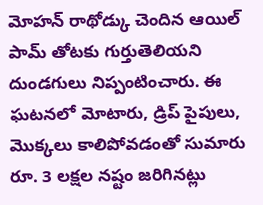మోహన్ రాథోడ్కు చెందిన ఆయిల్ పామ్ తోటకు గుర్తుతెలియని దుండగులు నిప్పంటించారు. ఈ ఘటనలో మోటారు, డ్రిప్ పైపులు, మొక్కలు కాలిపోవడంతో సుమారు రూ. 3 లక్షల నష్టం జరిగినట్లు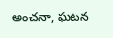అంచనా, ఘటన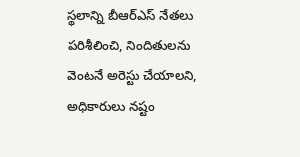స్థలాన్ని బీఆర్ఎస్ నేతలు పరిశీలించి, నిందితులను వెంటనే అరెస్టు చేయాలని, అధికారులు నష్టం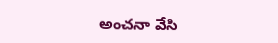అంచనా వేసి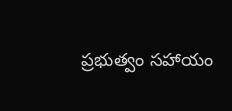ప్రభుత్వం సహాయం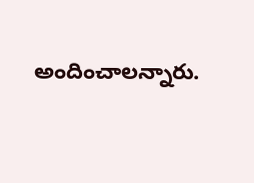అందించాలన్నారు.